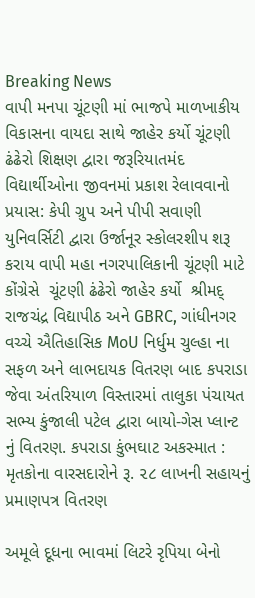Breaking News
વાપી મનપા ચૂંટણી માં ભાજપે માળખાકીય વિકાસના વાયદા સાથે જાહેર કર્યો ચૂંટણી ઢંઢેરો શિક્ષણ દ્વારા જરૂરિયાતમંદ વિદ્યાર્થીઓના જીવનમાં પ્રકાશ રેલાવવાનો પ્રયાસ: કેપી ગ્રુપ અને પીપી સવાણી યુનિવર્સિટી દ્વારા ઉર્જાનૂર સ્કોલરશીપ શરૂ કરાય વાપી મહા નગરપાલિકાની ચૂંટણી માટે કોંગ્રેસે  ચૂંટણી ઢંઢેરો જાહેર કર્યો  શ્રીમદ્ રાજચંદ્ર વિદ્યાપીઠ અને GBRC, ગાંધીનગર વચ્ચે ઐતિહાસિક MoU નિર્ધુમ ચુલ્હા ના સફળ અને લાભદાયક વિતરણ બાદ કપરાડા જેવા અંતરિયાળ વિસ્તારમાં તાલુકા પંચાયત સભ્ય કુંજાલી પટેલ દ્વારા બાયો-ગેસ પ્લાન્ટ નું વિતરણ. કપરાડા કુંભઘાટ અકસ્માત : મૃતકોના વારસદારોને રૂ. ૨૮ લાખની સહાયનું પ્રમાણપત્ર વિતરણ

અમૂલે દૂધના ભાવમાં લિટરે રૃપિયા બેનો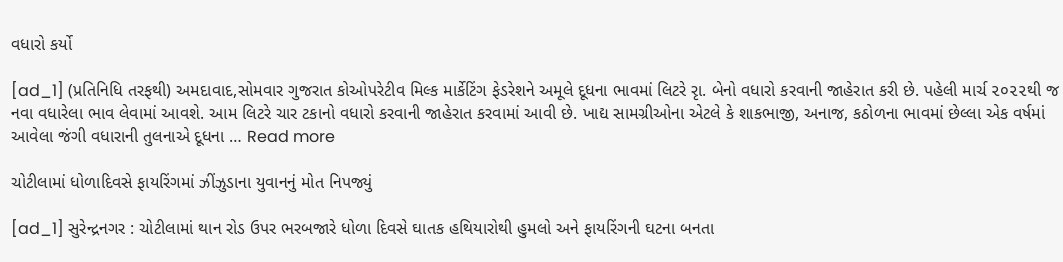વધારો કર્યો

[ad_1] (પ્રતિનિધિ તરફથી) અમદાવાદ,સોમવાર ગુજરાત કોઓપરેટીવ મિલ્ક માર્કેટિંગ ફેડરેશને અમૂલે દૂધના ભાવમાં લિટરે રૃા. બેનો વધારો કરવાની જાહેરાત કરી છે. પહેલી માર્ચ ૨૦૨૨થી જ નવા વધારેલા ભાવ લેવામાં આવશે. આમ લિટરે ચાર ટકાનો વધારો કરવાની જાહેરાત કરવામાં આવી છે. ખાદ્ય સામગ્રીઓના એટલે કે શાકભાજી, અનાજ, કઠોળના ભાવમાં છેલ્લા એક વર્ષમાં આવેલા જંગી વધારાની તુલનાએ દૂધના … Read more

ચોટીલામાં ધોળાદિવસે ફાયરિંગમાં ઝીંઝુડાના યુવાનનું મોત નિપજ્યું

[ad_1] સુરેન્દ્રનગર : ચોટીલામાં થાન રોડ ઉપર ભરબજારે ધોળા દિવસે ઘાતક હથિયારોથી હુમલો અને ફાયરિંગની ઘટના બનતા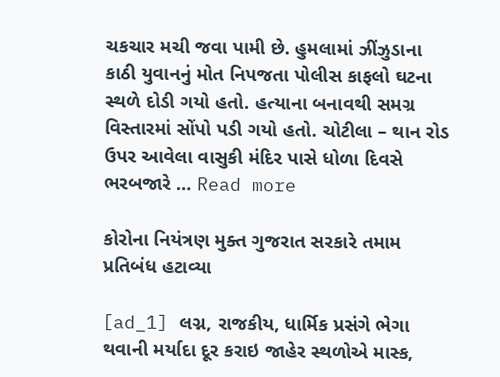ચકચાર મચી જવા પામી છે. હુમલામાં ઝીંઝુડાના કાઠી યુવાનનું મોત નિપજતા પોલીસ કાફલો ઘટના સ્થળે દોડી ગયો હતો. હત્યાના બનાવથી સમગ્ર વિસ્તારમાં સોંપો પડી ગયો હતો. ચોટીલા – થાન રોડ ઉપર આવેલા વાસુકી મંદિર પાસે ધોળા દિવસે ભરબજારે … Read more

કોરોના નિયંત્રણ મુક્ત ગુજરાત સરકારે તમામ પ્રતિબંધ હટાવ્યા

[ad_1] લગ્ન, રાજકીય, ધાર્મિક પ્રસંગે ભેગા થવાની મર્યાદા દૂર કરાઇ જાહેર સ્થળોએ માસ્ક,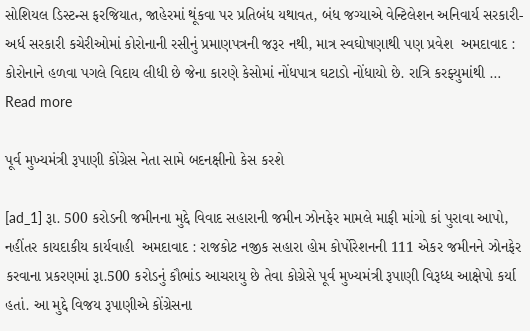સોશિયલ ડિસ્ટન્સ ફરજિયાત, જાહેરમાં થૂંકવા પર પ્રતિબંધ યથાવત, બંધ જગ્યાએ વેન્ટિલેશન અનિવાર્ય સરકારી- અર્ધ સરકારી કચેરીઓમાં કોરોનાની રસીનું પ્રમાણપત્રની જરૂર નથી, માત્ર સ્વઘોષણાથી પણ પ્રવેશ  અમદાવાદ : કોરોનાને હળવા પગલે વિદાય લીધી છે જેના કારણે કેસોમાં નોંધપાત્ર ઘટાડો નોંધાયો છે. રાત્રિ કરફ્યુમાંથી … Read more

પૂર્વ મુખ્યમંત્રી રૂપાણી કોંગ્રેસ નેતા સામે બદનક્ષીનો કેસ કરશે

[ad_1] રૂા. 500 કરોડની જમીનના મુદ્દે વિવાદ સહારાની જમીન ઝોનફેર મામલે માફી માંગો કાં પુરાવા આપો, નહીંતર કાયદાકીય કાર્યવાહી  અમદાવાદ : રાજકોટ નજીક સહારા હોમ કોર્પોરેશનની 111 એકર જમીનને ઝોનફેર કરવાના પ્રકરણમાં રૂા.500 કરોડનું કૌભાંડ આચરાયુ છે તેવા કોગ્રેસે પૂર્વ મુખ્યમંત્રી રૂપાણી વિરૂધ્ધ આક્ષેપો કર્યા હતાં. આ મુદ્દે વિજય રૂપાણીએ કોંગ્રેસના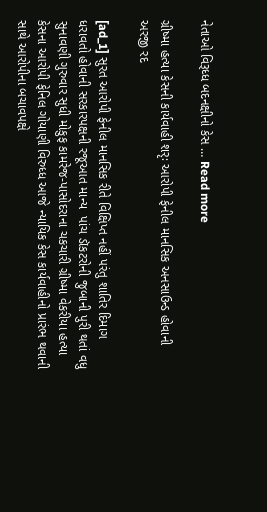નેતાઓ વિરૂધ્ધ બદનક્ષીનો કેસ … Read more

ગ્રીષ્મા હત્યા કેસની કાર્યવાહી શરૃઃ આરોપી ફેનીલ માનસિક અનસાઉન્ડ હોવાની અરજી રદ

[ad_1] સુરત આરોપી ફેનીલ માનસિક રીતે વિક્ષિપ્ત નહીં પરંતુ શાતિર દિમાગ ધરાવતો હોવાની સરકારપક્ષની રજૂઆત માન્ય  પાંચ ડૉકટરોની જુબાની પુરી થતાં વધુ સુનાવણી ગુરુવાર સુધી મોકુફ કામરેજ-પાસોદરાના ચકચારી ગ્રીષ્મા વેકરીયા હત્યા કેસના આરોપી ફેનિલ ગોયાણી વિરુધ્ધ આજે ન્યાયિક કેસ કાર્યવાહીનો પ્રારંભ થવાની સાથે આરોપીના બચાવપક્ષે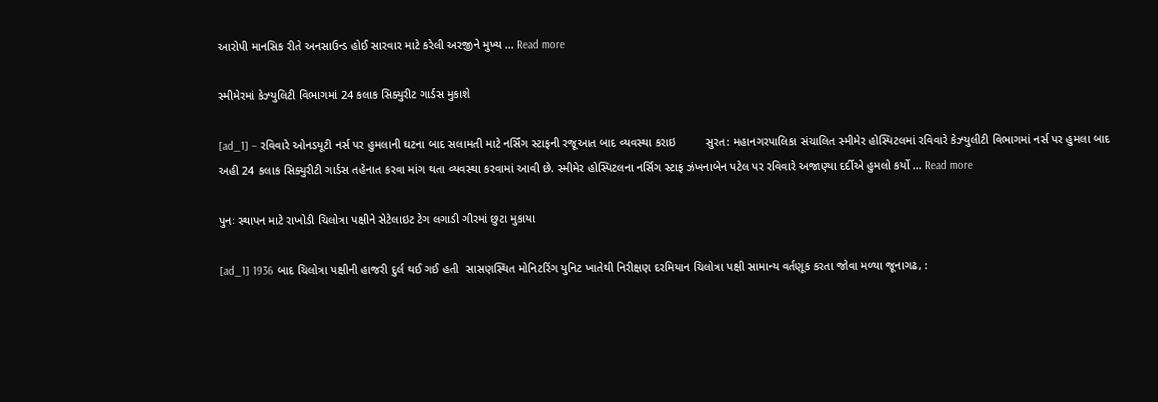આરોપી માનસિક રીતે અનસાઉન્ડ હોઈ સારવાર માટે કરેલી અરજીને મુખ્ય … Read more

સ્મીમેરમાં કેઝ્યુલિટી વિભાગમાં 24 કલાક સિક્યુરીટ ગાર્ડસ મુકાશે

[ad_1] – રવિવારે ઓનડયૂટી નર્સ પર હુમલાની ઘટના બાદ સલામતી માટે નર્સિંગ સ્ટાફની રજૂઆત બાદ વ્યવસ્થા કરાઇ         સુરત: મહાનગરપાલિકા સંચાલિત સ્મીમેર હોસ્પિટલમાં રવિવારે કેઝ્યુલીટી વિભાગમાં નર્સ પર હુમલા બાદ અહી 24 કલાક સિક્યુરીટી ગાર્ડસ તહેનાત કરવા માંગ થતા વ્યવસ્થા કરવામાં આવી છે. સ્મીમેર હોસ્પિટલના નર્સિગ સ્ટાફ ઝંખનાબેન પટેલ પર રવિવારે અજાણ્યા દર્દીએ હુમલો કર્યો … Read more

પુનઃ સ્થાપન માટે રાખોડી ચિલોત્રા પક્ષીને સેટેલાઇટ ટેગ લગાડી ગીરમાં છુટા મુકાયા

[ad_1] 1936 બાદ ચિલોત્રા પક્ષીની હાજરી દુર્લ થઈ ગઈ હતી  સાસણસ્થિત મોનિટરિંગ યુનિટ ખાતેથી નિરીક્ષણ દરમિયાન ચિલોત્રા પક્ષી સામાન્ય વર્તણૂક કરતા જોવા મળ્યા જૂનાગઢ, :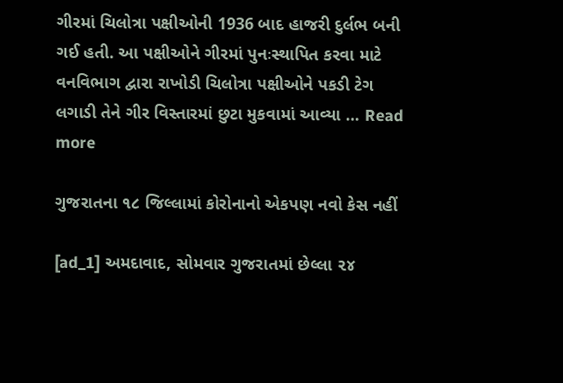ગીરમાં ચિલોત્રા પક્ષીઓની 1936 બાદ હાજરી દુર્લભ બની ગઈ હતી. આ પક્ષીઓને ગીરમાં પુનઃસ્થાપિત કરવા માટે વનવિભાગ દ્વારા રાખોડી ચિલોત્રા પક્ષીઓને પકડી ટેગ લગાડી તેને ગીર વિસ્તારમાં છુટા મુકવામાં આવ્યા … Read more

ગુજરાતના ૧૮ જિલ્લામાં કોરોનાનો એકપણ નવો કેસ નહીં

[ad_1] અમદાવાદ, સોમવાર ગુજરાતમાં છેલ્લા ૨૪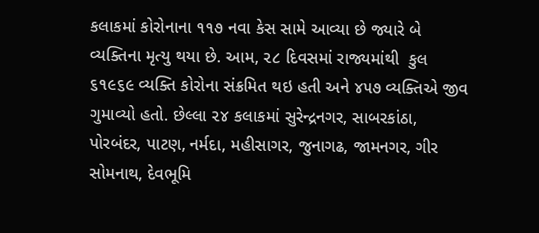કલાકમાં કોરોનાના ૧૧૭ નવા કેસ સામે આવ્યા છે જ્યારે બે વ્યક્તિના મૃત્યુ થયા છે. આમ, ૨૮ દિવસમાં રાજ્યમાંથી  કુલ ૬૧૯૬૯ વ્યક્તિ કોરોના સંક્રમિત થઇ હતી અને ૪૫૭ વ્યક્તિએ જીવ ગુમાવ્યો હતો. છેલ્લા ૨૪ કલાકમાં સુરેન્દ્રનગર, સાબરકાંઠા, પોરબંદર, પાટણ, નર્મદા, મહીસાગર, જુનાગઢ, જામનગર, ગીર સોમનાથ, દેવભૂમિ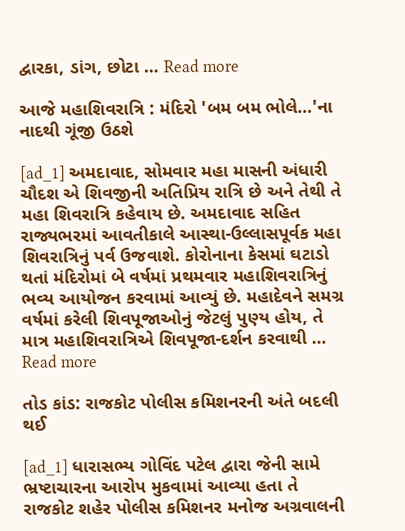દ્વારકા, ડાંગ, છોટા … Read more

આજે મહાશિવરાત્રિ : મંદિરો 'બમ બમ ભોલે…'ના નાદથી ગૂંજી ઉઠશે

[ad_1] અમદાવાદ, સોમવાર મહા માસની અંધારી ચૌદશ એ શિવજીની અતિપ્રિય રાત્રિ છે અને તેથી તે મહા શિવરાત્રિ કહેવાય છે. અમદાવાદ સહિત રાજ્યભરમાં આવતીકાલે આસ્થા-ઉલ્લાસપૂર્વક મહા શિવરાત્રિનું પર્વ ઉજવાશે. કોરોનાના કેસમાં ઘટાડો થતાં મંદિરોમાં બે વર્ષમાં પ્રથમવાર મહાશિવરાત્રિનું ભવ્ય આયોજન કરવામાં આવ્યું છે. મહાદેવને સમગ્ર વર્ષમાં કરેલી શિવપૂજાઓનું જેટલું પુણ્ય હોય, તે માત્ર મહાશિવરાત્રિએ શિવપૂજા-દર્શન કરવાથી … Read more

તોડ કાંડ: રાજકોટ પોલીસ કમિશનરની અંતે બદલી થઈ

[ad_1] ધારાસભ્ય ગોવિંદ પટેલ દ્વારા જેની સામે ભ્રષ્ટાચારના આરોપ મુકવામાં આવ્યા હતા તે રાજકોટ શહેર પોલીસ કમિશનર મનોજ અગ્રવાલની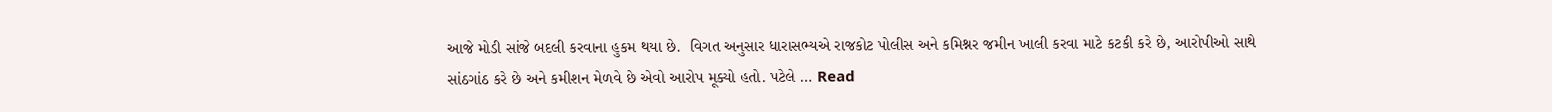આજે મોડી સાંજે બદલી કરવાના હુકમ થયા છે.  વિગત અનુસાર ધારાસભ્યએ રાજકોટ પોલીસ અને કમિશ્નર જમીન ખાલી કરવા માટે કટકી કરે છે, આરોપીઓ સાથે સાંઠગાંઠ કરે છે અને કમીશન મેળવે છે એવો આરોપ મૂક્યો હતો. પટેલે … Read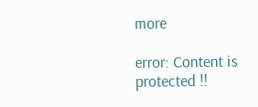more

error: Content is protected !!